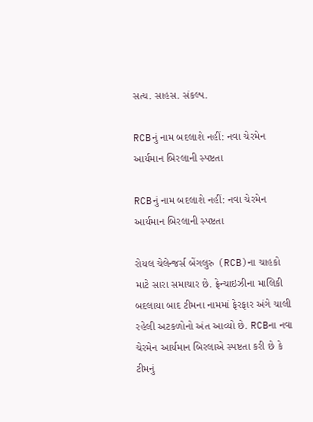સત્ય. સાહસ. સંકલ્પ.

RCBનું નામ બદલાશે નહીં: નવા ચેરમેન આર્યમાન બિરલાની સ્પષ્ટતા

RCBનું નામ બદલાશે નહીં: નવા ચેરમેન આર્યમાન બિરલાની સ્પષ્ટતા

રોયલ ચેલેન્જર્સ બેંગલુરુ (RCB)ના ચાહકો માટે સારા સમાચાર છે. ફ્રેન્ચાઇઝીના માલિકી બદલાયા બાદ ટીમના નામમાં ફેરફાર અંગે ચાલી રહેલી અટકળોનો અંત આવ્યો છે. RCBના નવા ચેરમેન આર્યમાન બિરલાએ સ્પષ્ટતા કરી છે કે ટીમનું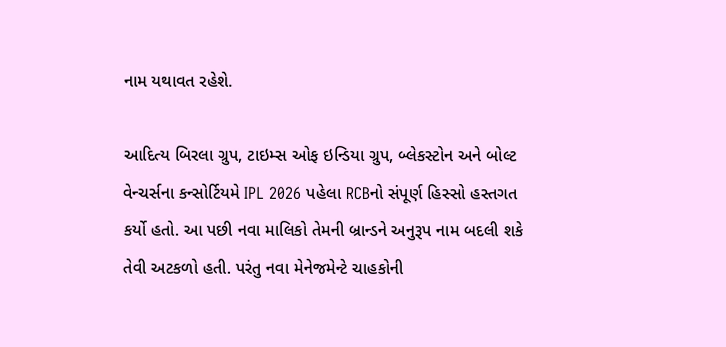નામ યથાવત રહેશે.

આદિત્ય બિરલા ગ્રુપ, ટાઇમ્સ ઓફ ઇન્ડિયા ગ્રુપ, બ્લેકસ્ટોન અને બોલ્ટ વેન્ચર્સના કન્સોર્ટિયમે IPL 2026 પહેલા RCBનો સંપૂર્ણ હિસ્સો હસ્તગત કર્યો હતો. આ પછી નવા માલિકો તેમની બ્રાન્ડને અનુરૂપ નામ બદલી શકે તેવી અટકળો હતી. પરંતુ નવા મેનેજમેન્ટે ચાહકોની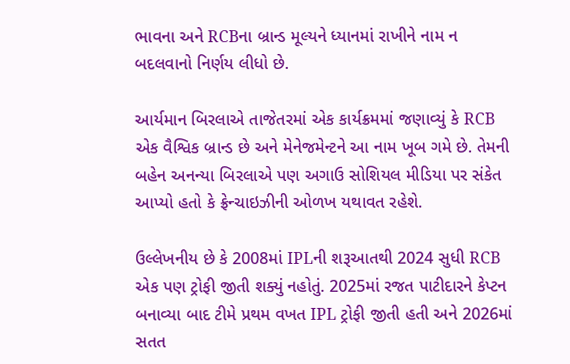ભાવના અને RCBના બ્રાન્ડ મૂલ્યને ધ્યાનમાં રાખીને નામ ન બદલવાનો નિર્ણય લીધો છે.

આર્યમાન બિરલાએ તાજેતરમાં એક કાર્યક્રમમાં જણાવ્યું કે RCB એક વૈશ્વિક બ્રાન્ડ છે અને મેનેજમેન્ટને આ નામ ખૂબ ગમે છે. તેમની બહેન અનન્યા બિરલાએ પણ અગાઉ સોશિયલ મીડિયા પર સંકેત આપ્યો હતો કે ફ્રેન્ચાઇઝીની ઓળખ યથાવત રહેશે.

ઉલ્લેખનીય છે કે 2008માં IPLની શરૂઆતથી 2024 સુધી RCB એક પણ ટ્રોફી જીતી શક્યું નહોતું. 2025માં રજત પાટીદારને કેપ્ટન બનાવ્યા બાદ ટીમે પ્રથમ વખત IPL ટ્રોફી જીતી હતી અને 2026માં સતત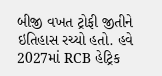બીજી વખત ટ્રોફી જીતીને ઇતિહાસ રચ્યો હતો. હવે 2027માં RCB હેટ્રિક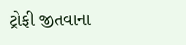ટ્રોફી જીતવાના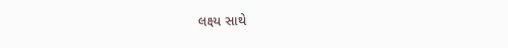લક્ષ્ય સાથે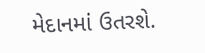મેદાનમાં ઉતરશે.